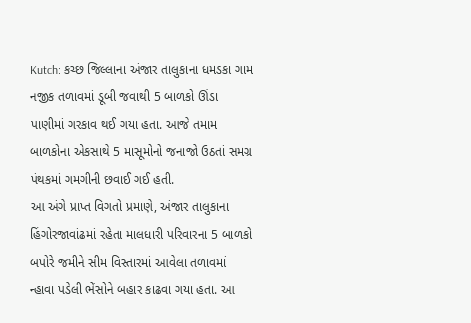Kutch: કચ્છ જિલ્લાના અંજાર તાલુકાના ધમડકા ગામ નજીક તળાવમાં ડૂબી જવાથી 5 બાળકો ઊંડા પાણીમાં ગરકાવ થઈ ગયા હતા. આજે તમામ બાળકોના એકસાથે 5 માસૂમોનો જનાજો ઉઠતાં સમગ્ર પંથકમાં ગમગીની છવાઈ ગઈ હતી.
આ અંગે પ્રાપ્ત વિગતો પ્રમાણે, અંજાર તાલુકાના હિંગોરજાવાંઢમાં રહેતા માલધારી પરિવારના 5 બાળકો બપોરે જમીને સીમ વિસ્તારમાં આવેલા તળાવમાં ન્હાવા પડેલી ભેંસોને બહાર કાઢવા ગયા હતા. આ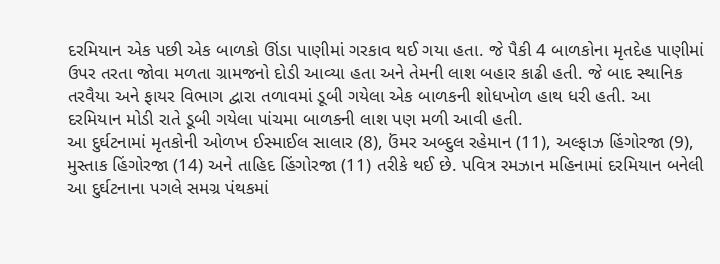દરમિયાન એક પછી એક બાળકો ઊંડા પાણીમાં ગરકાવ થઈ ગયા હતા. જે પૈકી 4 બાળકોના મૃતદેહ પાણીમાં ઉપર તરતા જોવા મળતા ગ્રામજનો દોડી આવ્યા હતા અને તેમની લાશ બહાર કાઢી હતી. જે બાદ સ્થાનિક તરવૈયા અને ફાયર વિભાગ દ્વારા તળાવમાં ડૂબી ગયેલા એક બાળકની શોધખોળ હાથ ધરી હતી. આ દરમિયાન મોડી રાતે ડૂબી ગયેલા પાંચમા બાળકની લાશ પણ મળી આવી હતી.
આ દુર્ઘટનામાં મૃતકોની ઓળખ ઈસ્માઈલ સાલાર (8), ઉંમર અબ્દુલ રહેમાન (11), અલ્ફાઝ હિંગોરજા (9), મુસ્તાક હિંગોરજા (14) અને તાહિદ હિંગોરજા (11) તરીકે થઈ છે. પવિત્ર રમઝાન મહિનામાં દરમિયાન બનેલી આ દુર્ઘટનાના પગલે સમગ્ર પંથકમાં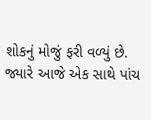શોકનું મોજું ફરી વળ્યું છે. જ્યારે આજે એક સાથે પાંચ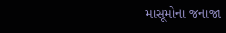માસૂમોના જનાજા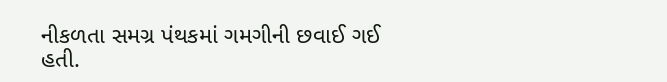નીકળતા સમગ્ર પંથકમાં ગમગીની છવાઈ ગઈ હતી.